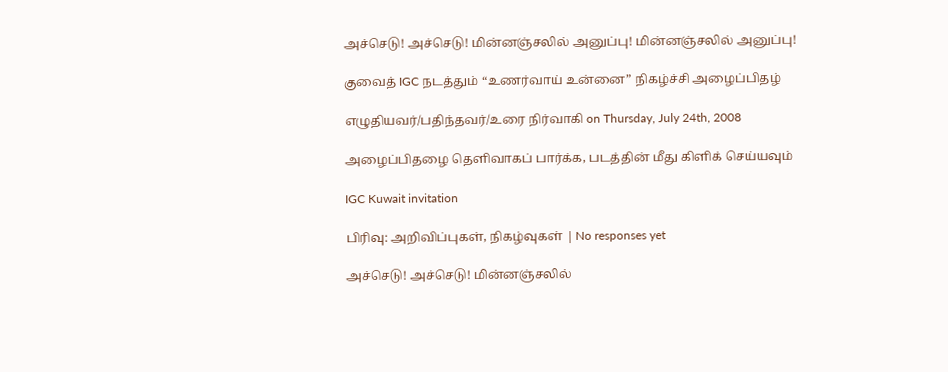அச்செடு! அச்செடு! மின்னஞ்சலில் அனுப்பு! மின்னஞ்சலில் அனுப்பு!

குவைத் IGC நடத்தும் “உணர்வாய் உன்னை” நிகழ்ச்சி அழைப்பிதழ்

எழுதியவர்/பதிந்தவர்/உரை நிர்வாகி on Thursday, July 24th, 2008

அழைப்பிதழை தெளிவாகப் பார்க்க, படத்தின் மீது கிளிக் செய்யவும்

IGC Kuwait invitation

பிரிவு: அறிவிப்புகள், நிகழ்வுகள் | No responses yet

அச்செடு! அச்செடு! மின்னஞ்சலில்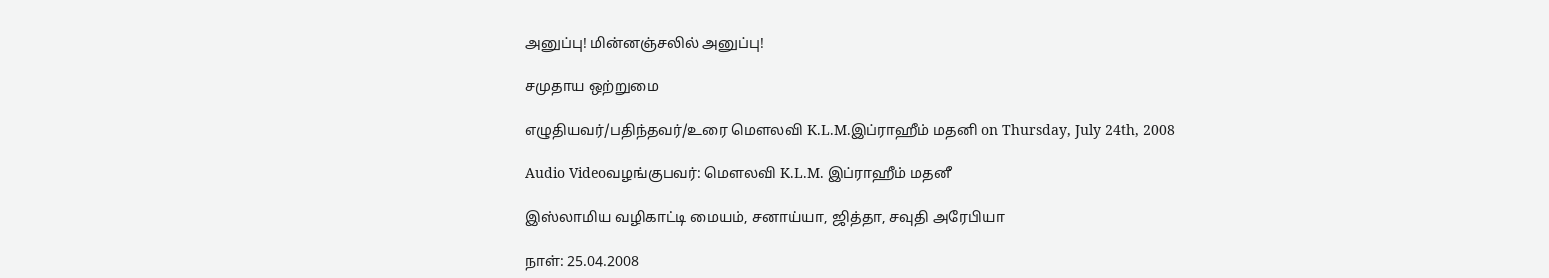அனுப்பு! மின்னஞ்சலில் அனுப்பு!

சமுதாய ஒற்றுமை

எழுதியவர்/பதிந்தவர்/உரை மௌலவி K.L.M.இப்ராஹீம் மதனி on Thursday, July 24th, 2008

Audio Videoவழங்குபவர்: மௌலவி K.L.M. இப்ராஹீம் மதனீ

இஸ்லாமிய வழிகாட்டி மையம், சனாய்யா, ஜித்தா, சவுதி அரேபியா

நாள்: 25.04.2008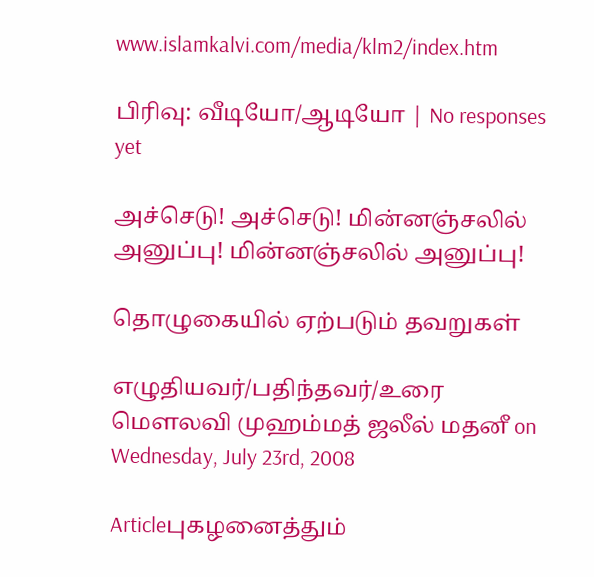www.islamkalvi.com/media/klm2/index.htm

பிரிவு: வீடியோ/ஆடியோ | No responses yet

அச்செடு! அச்செடு! மின்னஞ்சலில் அனுப்பு! மின்னஞ்சலில் அனுப்பு!

தொழுகையில் ஏற்படும் தவறுகள்

எழுதியவர்/பதிந்தவர்/உரை மௌலவி முஹம்மத் ஜலீல் மதனீ on Wednesday, July 23rd, 2008

Articleபுகழனைத்தும்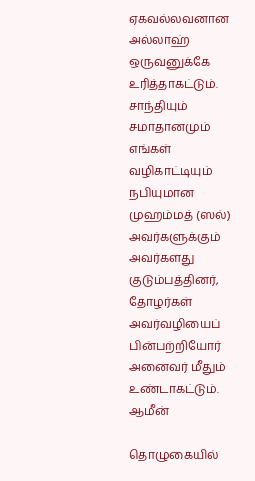ஏகவல்லவனான அல்லாஹ் ஒருவனுக்கே உரித்தாகட்டும். சாந்தியும் சமாதானமும் எங்கள் வழிகாட்டியும் நபியுமான முஹம்மத் (ஸல்) அவர்களுக்கும் அவர்களது குடும்பத்தினர், தோழர்கள் அவர்வழியைப் பின்பற்றியோர் அனைவர் மீதும் உண்டாகட்டும். ஆமீன்

தொழுகையில்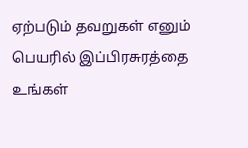ஏற்படும் தவறுகள் எனும் பெயரில் இப்பிரசுரத்தை உங்கள்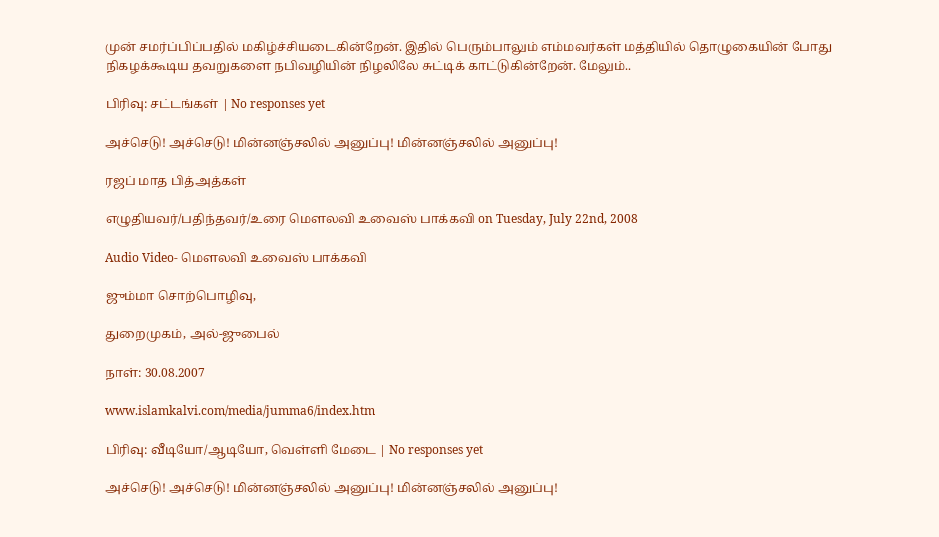முன் சமர்ப்பிப்பதில் மகிழ்ச்சியடைகின்றேன். இதில் பெரும்பாலும் எம்மவர்கள் மத்தியில் தொழுகையின் போது நிகழக்கூடிய தவறுகளை நபிவழியின் நிழலிலே சுட்டிக் காட்டுகின்றேன். மேலும்..

பிரிவு: சட்டங்கள் | No responses yet

அச்செடு! அச்செடு! மின்னஞ்சலில் அனுப்பு! மின்னஞ்சலில் அனுப்பு!

ரஜப் மாத பித்அத்கள்

எழுதியவர்/பதிந்தவர்/உரை மௌலவி உவைஸ் பாக்கவி on Tuesday, July 22nd, 2008

Audio Video- மௌலவி உவைஸ் பாக்கவி

ஜும்மா சொற்பொழிவு,

துறைமுகம், அல்-ஜுபைல்

நாள்: 30.08.2007

www.islamkalvi.com/media/jumma6/index.htm

பிரிவு: வீடியோ/ஆடியோ, வெள்ளி மேடை | No responses yet

அச்செடு! அச்செடு! மின்னஞ்சலில் அனுப்பு! மின்னஞ்சலில் அனுப்பு!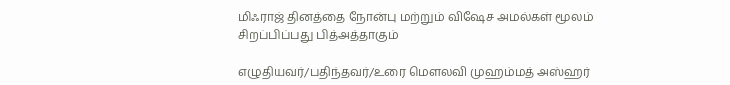மிஃராஜ் தினத்தை நோன்பு மற்றும் விஷேச அமல்கள் மூலம் சிறப்பிப்பது பித்அத்தாகும்

எழுதியவர்/பதிந்தவர்/உரை மௌலவி முஹம்மத் அஸ்ஹர்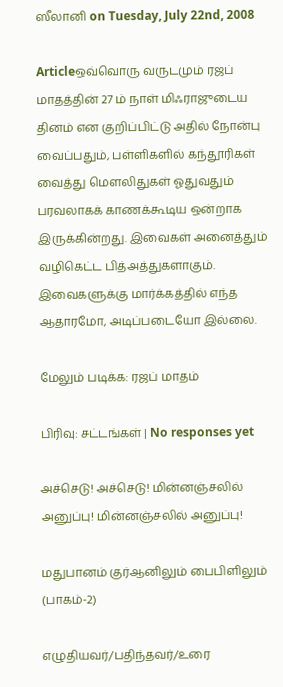ஸீலானி on Tuesday, July 22nd, 2008

Articleஒவ்வொரு வருடமும் ரஜப் மாதத்தின் 27 ம் நாள் மிஃராஜுடைய தினம் என குறிப்பிட்டு அதில் நோன்பு வைப்பதும், பள்ளிகளில் கந்தூரிகள் வைத்து மௌலிதுகள் ஓதுவதும் பரவலாகக் காணக்கூடிய ஒன்றாக இருக்கின்றது. இவைகள் அனைத்தும் வழிகெட்ட பித்அத்துகளாகும். இவைகளுக்கு மார்க்கத்தில் எந்த ஆதாரமோ, அடிப்படையோ இல்லை.

மேலும் படிக்க: ரஜப் மாதம்

பிரிவு: சட்டங்கள் | No responses yet

அச்செடு! அச்செடு! மின்னஞ்சலில் அனுப்பு! மின்னஞ்சலில் அனுப்பு!

மதுபானம் குர்ஆனிலும் பைபிளிலும் (பாகம்-2)

எழுதியவர்/பதிந்தவர்/உரை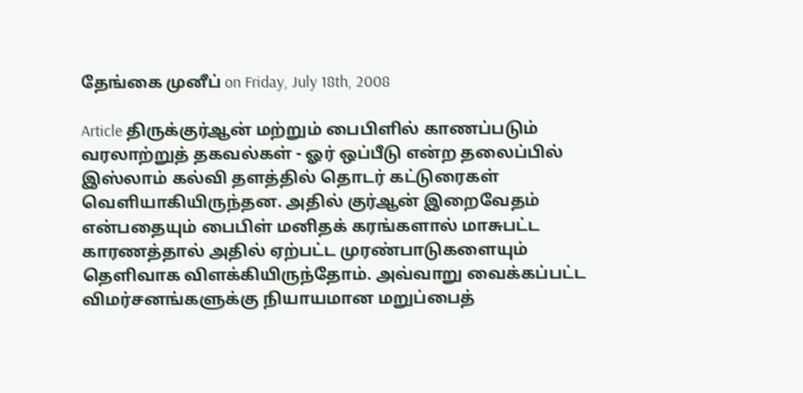தேங்கை முனீப் on Friday, July 18th, 2008

Article திருக்குர்ஆன் மற்றும் பைபிளில் காணப்படும் வரலாற்றுத் தகவல்கள் - ஓர் ஒப்பீடு என்ற தலைப்பில் இஸ்லாம் கல்வி தளத்தில் தொடர் கட்டுரைகள் வெளியாகியிருந்தன. அதில் குர்ஆன் இறைவேதம் என்பதையும் பைபிள் மனிதக் கரங்களால் மாசுபட்ட காரணத்தால் அதில் ஏற்பட்ட முரண்பாடுகளையும் தெளிவாக விளக்கியிருந்தோம். அவ்வாறு வைக்கப்பட்ட விமர்சனங்களுக்கு நியாயமான மறுப்பைத்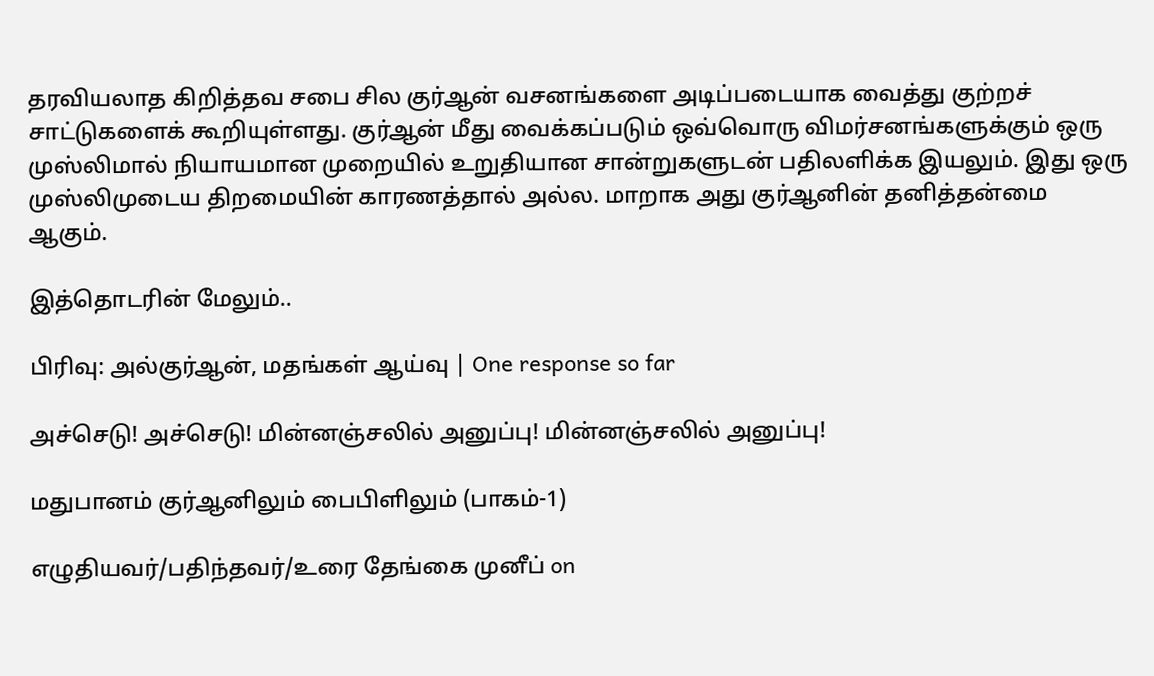தரவியலாத கிறித்தவ சபை சில குர்ஆன் வசனங்களை அடிப்படையாக வைத்து குற்றச் சாட்டுகளைக் கூறியுள்ளது. குர்ஆன் மீது வைக்கப்படும் ஒவ்வொரு விமர்சனங்களுக்கும் ஒரு முஸ்லிமால் நியாயமான முறையில் உறுதியான சான்றுகளுடன் பதிலளிக்க இயலும். இது ஒரு முஸ்லிமுடைய திறமையின் காரணத்தால் அல்ல. மாறாக அது குர்ஆனின் தனித்தன்மை ஆகும்.

இத்தொடரின் மேலும்..

பிரிவு: அல்குர்ஆன், மதங்கள் ஆய்வு | One response so far

அச்செடு! அச்செடு! மின்னஞ்சலில் அனுப்பு! மின்னஞ்சலில் அனுப்பு!

மதுபானம் குர்ஆனிலும் பைபிளிலும் (பாகம்-1)

எழுதியவர்/பதிந்தவர்/உரை தேங்கை முனீப் on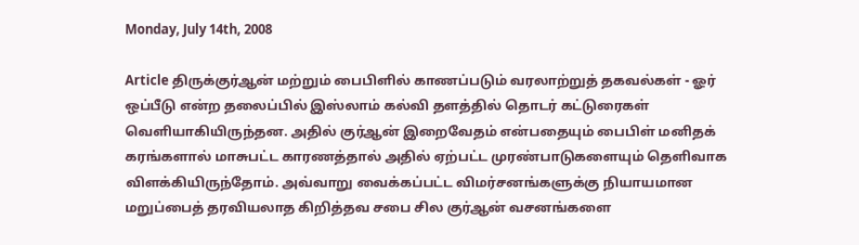Monday, July 14th, 2008

Article திருக்குர்ஆன் மற்றும் பைபிளில் காணப்படும் வரலாற்றுத் தகவல்கள் - ஓர் ஒப்பீடு என்ற தலைப்பில் இஸ்லாம் கல்வி தளத்தில் தொடர் கட்டுரைகள் வெளியாகியிருந்தன. அதில் குர்ஆன் இறைவேதம் என்பதையும் பைபிள் மனிதக் கரங்களால் மாசுபட்ட காரணத்தால் அதில் ஏற்பட்ட முரண்பாடுகளையும் தெளிவாக விளக்கியிருந்தோம். அவ்வாறு வைக்கப்பட்ட விமர்சனங்களுக்கு நியாயமான மறுப்பைத் தரவியலாத கிறித்தவ சபை சில குர்ஆன் வசனங்களை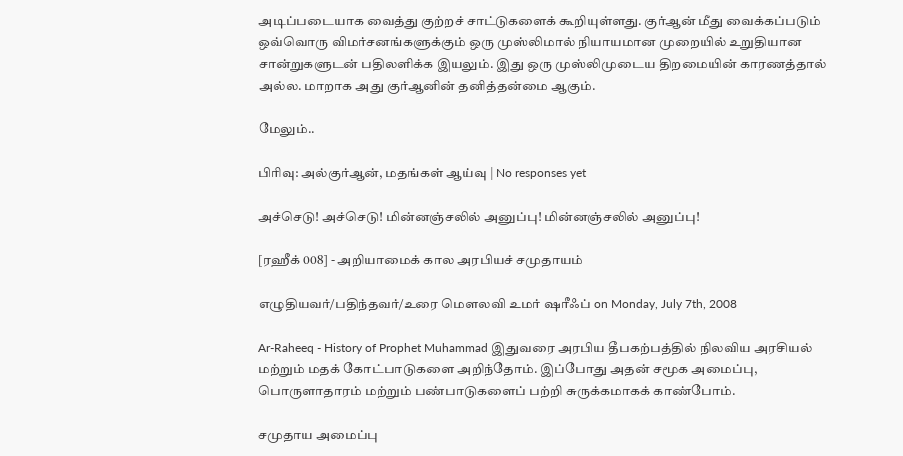அடிப்படையாக வைத்து குற்றச் சாட்டுகளைக் கூறியுள்ளது. குர்ஆன் மீது வைக்கப்படும் ஒவ்வொரு விமர்சனங்களுக்கும் ஒரு முஸ்லிமால் நியாயமான முறையில் உறுதியான சான்றுகளுடன் பதிலளிக்க இயலும். இது ஒரு முஸ்லிமுடைய திறமையின் காரணத்தால் அல்ல. மாறாக அது குர்ஆனின் தனித்தன்மை ஆகும்.

மேலும்..

பிரிவு: அல்குர்ஆன், மதங்கள் ஆய்வு | No responses yet

அச்செடு! அச்செடு! மின்னஞ்சலில் அனுப்பு! மின்னஞ்சலில் அனுப்பு!

[ரஹீக் 008] - அறியாமைக் கால அரபியச் சமுதாயம்

எழுதியவர்/பதிந்தவர்/உரை மௌலவி உமர் ஷரீஃப் on Monday, July 7th, 2008

Ar-Raheeq - History of Prophet Muhammad இதுவரை அரபிய தீபகற்பத்தில் நிலவிய அரசியல் மற்றும் மதக் கோட்பாடுகளை அறிந்தோம். இப்போது அதன் சமூக அமைப்பு, பொருளாதாரம் மற்றும் பண்பாடுகளைப் பற்றி சுருக்கமாகக் காண்போம்.

சமுதாய அமைப்பு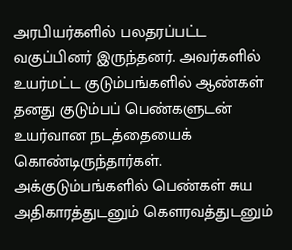அரபியர்களில் பலதரப்பட்ட வகுப்பினர் இருந்தனர். அவர்களில் உயர்மட்ட குடும்பங்களில் ஆண்கள் தனது குடும்பப் பெண்களுடன் உயர்வான நடத்தையைக் கொண்டிருந்தார்கள். அக்குடும்பங்களில் பெண்கள் சுய அதிகாரத்துடனும் கௌரவத்துடனும்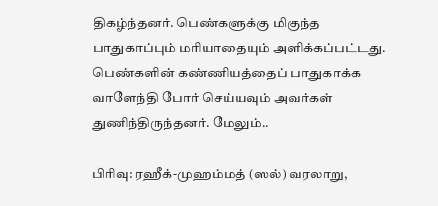திகழ்ந்தனர். பெண்களுக்கு மிகுந்த பாதுகாப்பும் மரியாதையும் அளிக்கப்பட்டது. பெண்களின் கண்ணியத்தைப் பாதுகாக்க வாளேந்தி போர் செய்யவும் அவர்கள் துணிந்திருந்தனர். மேலும்..

பிரிவு: ரஹீக்-முஹம்மத் (ஸல்) வரலாறு,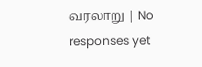வரலாறு | No responses yet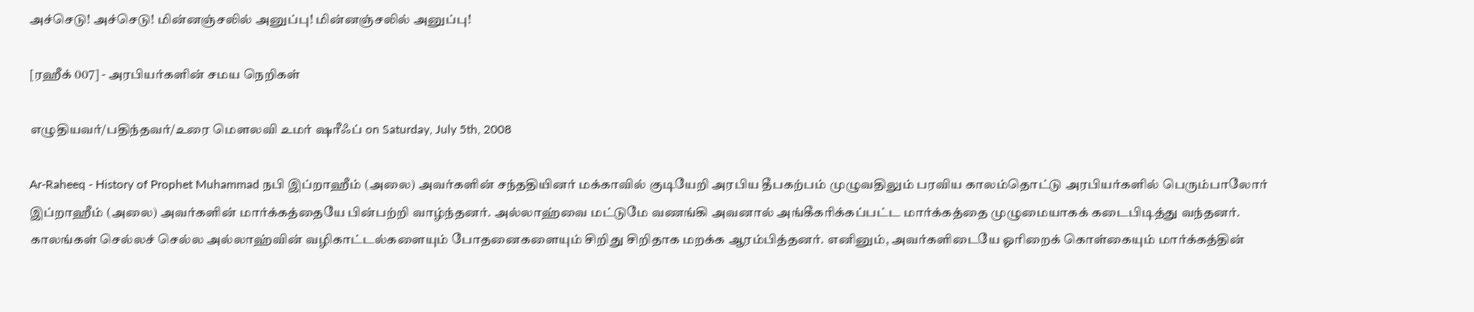அச்செடு! அச்செடு! மின்னஞ்சலில் அனுப்பு! மின்னஞ்சலில் அனுப்பு!

[ரஹீக் 007] - அரபியர்களின் சமய நெறிகள்

எழுதியவர்/பதிந்தவர்/உரை மௌலவி உமர் ஷரீஃப் on Saturday, July 5th, 2008

Ar-Raheeq - History of Prophet Muhammad நபி இப்றாஹீம் (அலை) அவர்களின் சந்ததியினர் மக்காவில் குடியேறி அரபிய தீபகற்பம் முழுவதிலும் பரவிய காலம்தொட்டு அரபியர்களில் பெரும்பாலோர் இப்றாஹீம் (அலை) அவர்களின் மார்க்கத்தையே பின்பற்றி வாழ்ந்தனர். அல்லாஹ்வை மட்டுமே வணங்கி அவனால் அங்கீகரிக்கப்பட்ட மார்க்கத்தை முழுமையாகக் கடைபிடித்து வந்தனர். காலங்கள் செல்லச் செல்ல அல்லாஹ்வின் வழிகாட்டல்களையும் போதனைகளையும் சிறிது சிறிதாக மறக்க ஆரம்பித்தனர். எனினும், அவர்களிடையே ஓரிறைக் கொள்கையும் மார்க்கத்தின்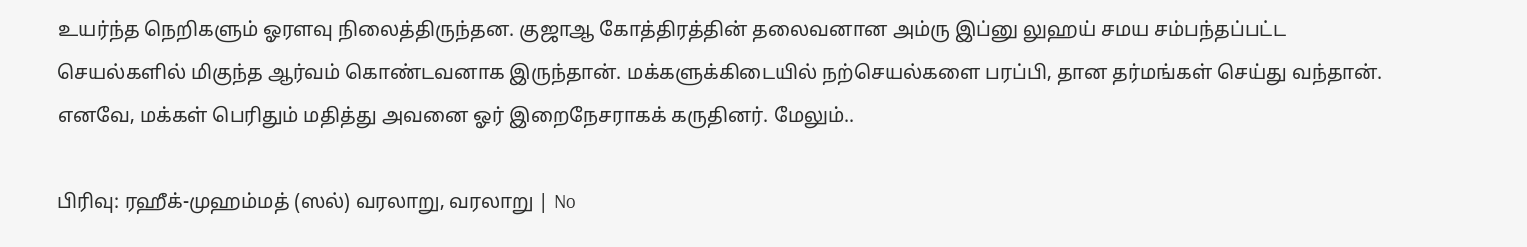உயர்ந்த நெறிகளும் ஓரளவு நிலைத்திருந்தன. குஜாஆ கோத்திரத்தின் தலைவனான அம்ரு இப்னு லுஹய் சமய சம்பந்தப்பட்ட செயல்களில் மிகுந்த ஆர்வம் கொண்டவனாக இருந்தான். மக்களுக்கிடையில் நற்செயல்களை பரப்பி, தான தர்மங்கள் செய்து வந்தான். எனவே, மக்கள் பெரிதும் மதித்து அவனை ஓர் இறைநேசராகக் கருதினர். மேலும்..

பிரிவு: ரஹீக்-முஹம்மத் (ஸல்) வரலாறு, வரலாறு | No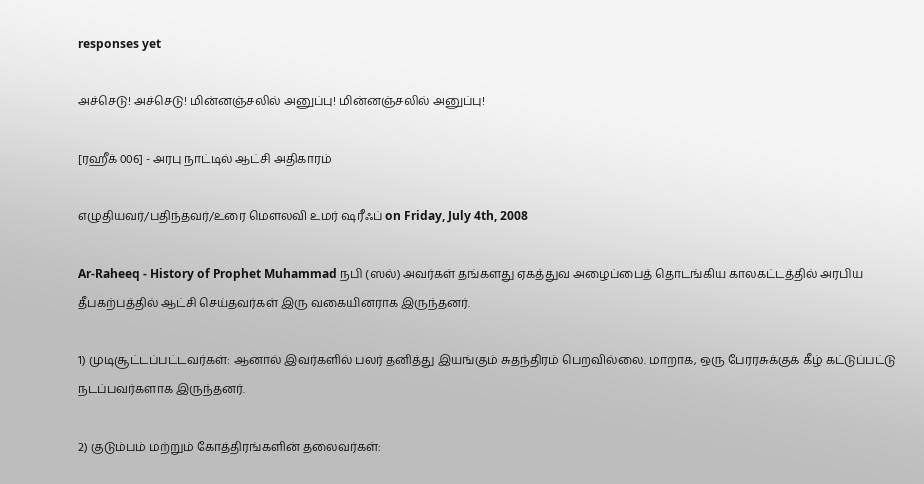responses yet

அச்செடு! அச்செடு! மின்னஞ்சலில் அனுப்பு! மின்னஞ்சலில் அனுப்பு!

[ரஹீக் 006] - அரபு நாட்டில் ஆட்சி அதிகாரம்

எழுதியவர்/பதிந்தவர்/உரை மௌலவி உமர் ஷரீஃப் on Friday, July 4th, 2008

Ar-Raheeq - History of Prophet Muhammad நபி (ஸல்) அவர்கள் தங்களது ஏகத்துவ அழைப்பைத் தொடங்கிய காலகட்டத்தில் அரபிய தீபகற்பத்தில் ஆட்சி செய்தவர்கள் இரு வகையினராக இருந்தனர்.

1) முடிசூட்டப்பட்டவர்கள்: ஆனால் இவர்களில் பலர் தனித்து இயங்கும் சுதந்திரம் பெறவில்லை. மாறாக, ஒரு பேரரசுக்குக் கீழ் கட்டுப்பட்டு நடப்பவர்களாக இருந்தனர்.

2) குடும்பம் மற்றும் கோத்திரங்களின் தலைவர்கள்: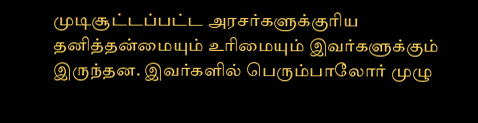முடிசூட்டப்பட்ட அரசர்களுக்குரிய தனித்தன்மையும் உரிமையும் இவர்களுக்கும் இருந்தன. இவர்களில் பெரும்பாலோர் முழு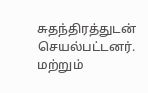சுதந்திரத்துடன் செயல்பட்டனர். மற்றும்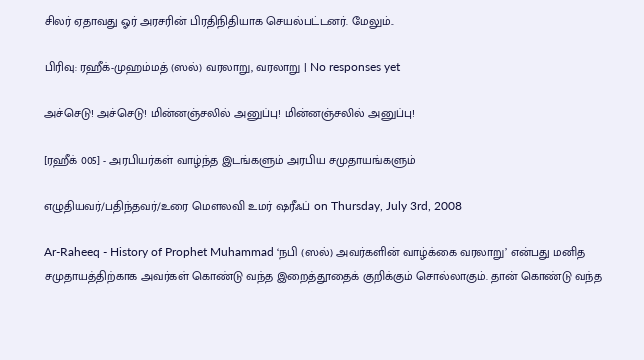சிலர் ஏதாவது ஓர் அரசரின் பிரதிநிதியாக செயல்பட்டனர். மேலும்..

பிரிவு: ரஹீக்-முஹம்மத் (ஸல்) வரலாறு, வரலாறு | No responses yet

அச்செடு! அச்செடு! மின்னஞ்சலில் அனுப்பு! மின்னஞ்சலில் அனுப்பு!

[ரஹீக் 005] - அரபியர்கள் வாழ்ந்த இடங்களும் அரபிய சமுதாயங்களும்

எழுதியவர்/பதிந்தவர்/உரை மௌலவி உமர் ஷரீஃப் on Thursday, July 3rd, 2008

Ar-Raheeq - History of Prophet Muhammad ‘நபி (ஸல்) அவர்களின் வாழ்க்கை வரலாறு’ என்பது மனித சமுதாயத்திற்காக அவர்கள் கொண்டு வந்த இறைத்தூதைக் குறிக்கும் சொல்லாகும். தான் கொண்டு வந்த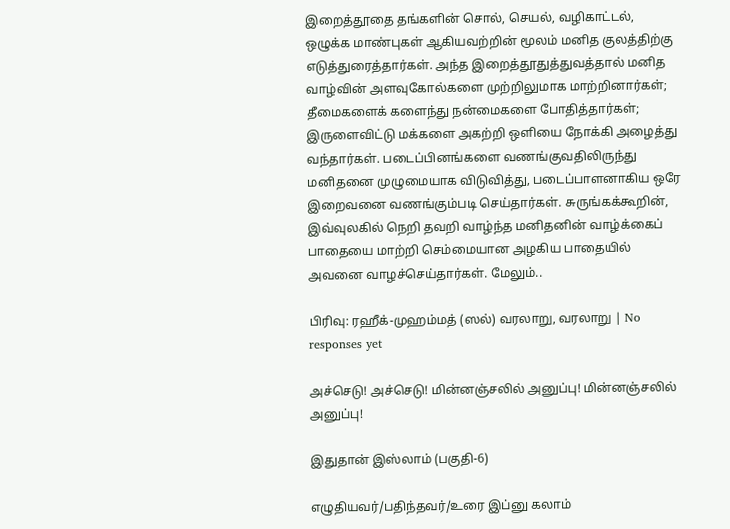இறைத்தூதை தங்களின் சொல், செயல், வழிகாட்டல், ஒழுக்க மாண்புகள் ஆகியவற்றின் மூலம் மனித குலத்திற்கு எடுத்துரைத்தார்கள். அந்த இறைத்தூதுத்துவத்தால் மனித வாழ்வின் அளவுகோல்களை முற்றிலுமாக மாற்றினார்கள்; தீமைகளைக் களைந்து நன்மைகளை போதித்தார்கள்; இருளைவிட்டு மக்களை அகற்றி ஒளியை நோக்கி அழைத்து வந்தார்கள். படைப்பினங்களை வணங்குவதிலிருந்து மனிதனை முழுமையாக விடுவித்து, படைப்பாளனாகிய ஒரே இறைவனை வணங்கும்படி செய்தார்கள். சுருங்கக்கூறின், இவ்வுலகில் நெறி தவறி வாழ்ந்த மனிதனின் வாழ்க்கைப் பாதையை மாற்றி செம்மையான அழகிய பாதையில் அவனை வாழச்செய்தார்கள். மேலும்..

பிரிவு: ரஹீக்-முஹம்மத் (ஸல்) வரலாறு, வரலாறு | No responses yet

அச்செடு! அச்செடு! மின்னஞ்சலில் அனுப்பு! மின்னஞ்சலில் அனுப்பு!

இதுதான் இஸ்லாம் (பகுதி-6)

எழுதியவர்/பதிந்தவர்/உரை இப்னு கலாம்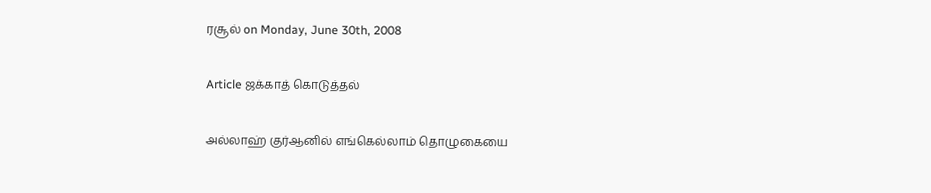ரசூல் on Monday, June 30th, 2008

Article ஜக்காத் கொடுத்தல்

அல்லாஹ் குர்ஆனில் எங்கெல்லாம் தொழுகையை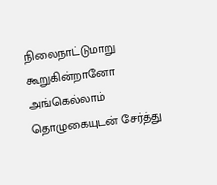நிலைநாட்டுமாறு கூறுகின்றானோ அங்கெல்லாம் தொழுகையுடன் சேர்த்து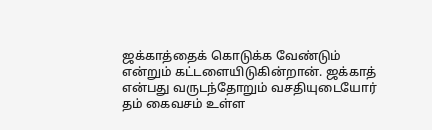ஜக்காத்தைக் கொடுக்க வேண்டும் என்றும் கட்டளையிடுகின்றான். ஜக்காத் என்பது வருடந்தோறும் வசதியுடையோர் தம் கைவசம் உள்ள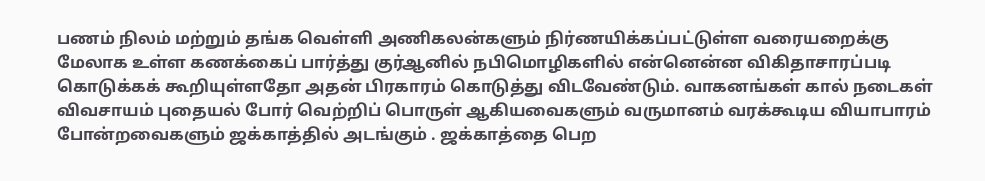பணம் நிலம் மற்றும் தங்க வெள்ளி அணிகலன்களும் நிர்ணயிக்கப்பட்டுள்ள வரையறைக்கு மேலாக உள்ள கணக்கைப் பார்த்து குர்ஆனில் நபிமொழிகளில் என்னென்ன விகிதாசாரப்படி கொடுக்கக் கூறியுள்ளதோ அதன் பிரகாரம் கொடுத்து விடவேண்டும். வாகனங்கள் கால் நடைகள் விவசாயம் புதையல் போர் வெற்றிப் பொருள் ஆகியவைகளும் வருமானம் வரக்கூடிய வியாபாரம் போன்றவைகளும் ஜக்காத்தில் அடங்கும் . ஜக்காத்தை பெற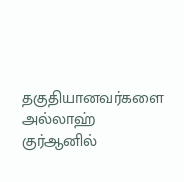தகுதியானவர்களை அல்லாஹ் குர்ஆனில்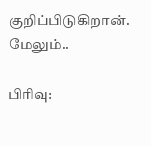குறிப்பிடுகிறான். மேலும்..

பிரிவு: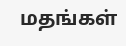மதங்கள்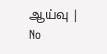ஆய்வு | No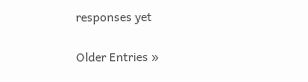responses yet

Older Entries »